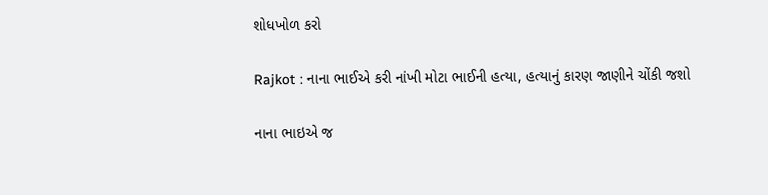શોધખોળ કરો

Rajkot : નાના ભાઈએ કરી નાંખી મોટા ભાઈની હત્યા, હત્યાનું કારણ જાણીને ચોંકી જશો

નાના ભાઇએ જ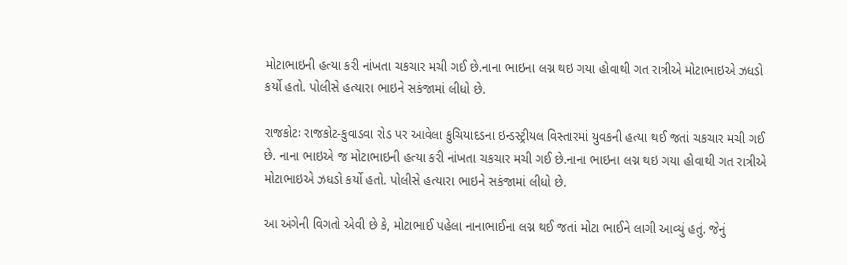મોટાભાઇની હત્યા કરી નાંખતા ચકચાર મચી ગઈ છે.નાના ભાઇના લગ્ન થઇ ગયા હોવાથી ગત રાત્રીએ મોટાભાઇએ ઝધડો કર્યો હતો. પોલીસે હત્યારા ભાઇને સકંજામાં લીધો છે.

રાજકોટઃ રાજકોટ-કુવાડવા રોડ પર આવેલા કુચિયાદડના ઇન્ડસ્ટ્રીયલ વિસ્તારમાં યુવકની હત્યા થઈ જતાં ચકચાર મચી ગઈ છે. નાના ભાઇએ જ મોટાભાઇની હત્યા કરી નાંખતા ચકચાર મચી ગઈ છે.નાના ભાઇના લગ્ન થઇ ગયા હોવાથી ગત રાત્રીએ મોટાભાઇએ ઝધડો કર્યો હતો. પોલીસે હત્યારા ભાઇને સકંજામાં લીધો છે.

આ અંગેની વિગતો એવી છે કે, મોટાભાઈ પહેલા નાનાભાઈના લગ્ન થઈ જતાં મોટા ભાઈને લાગી આવ્યું હતું. જેનું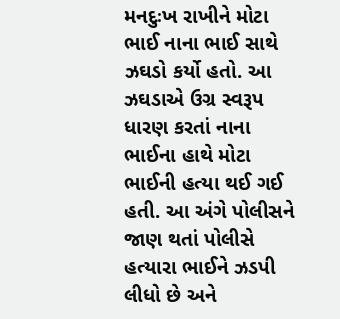મનદુઃખ રાખીને મોટા ભાઈ નાના ભાઈ સાથે ઝઘડો કર્યો હતો. આ ઝઘડાએ ઉગ્ર સ્વરૂપ ધારણ કરતાં નાના ભાઈના હાથે મોટા ભાઈની હત્યા થઈ ગઈ હતી. આ અંગે પોલીસને જાણ થતાં પોલીસે હત્યારા ભાઈને ઝડપી લીધો છે અને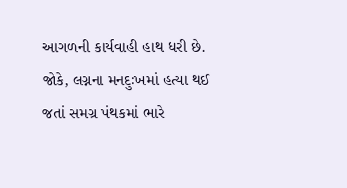આગળની કાર્યવાહી હાથ ધરી છે. જોકે, લગ્નના મનદુઃખમાં હત્યા થઈ જતાં સમગ્ર પંથકમાં ભારે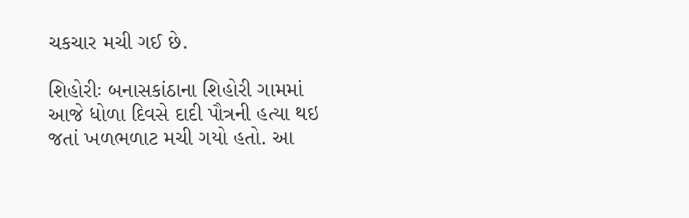ચકચાર મચી ગઈ છે.

શિહોરીઃ બનાસકાંઠાના શિહોરી ગામમાં આજે ધોળા દિવસે દાદી પૌત્રની હત્યા થઇ જતાં ખળભળાટ મચી ગયો હતો. આ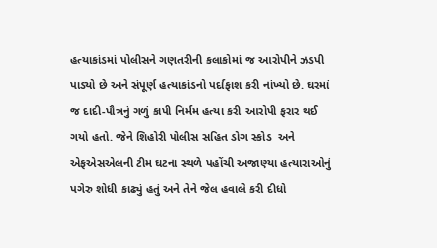હત્યાકાંડમાં પોલીસને ગણતરીની કલાકોમાં જ આરોપીને ઝડપી પાડ્યો છે અને સંપૂર્ણ હત્યાકાંડનો પર્દાફાશ કરી નાંખ્યો છે. ઘરમાં જ દાદી-પૌત્રનું ગળું કાપી નિર્મમ હત્યા કરી આરોપી ફરાર થઈ ગયો હતો. જેને શિહોરી પોલીસ સહિત ડોગ સ્કોડ  અને એફએસએલની ટીમ ઘટના સ્થળે પહોંચી અજાણ્યા હત્યારાઓનું પગેરુ શોધી કાઢ્યું હતું અને તેને જેલ હવાલે કરી દીધો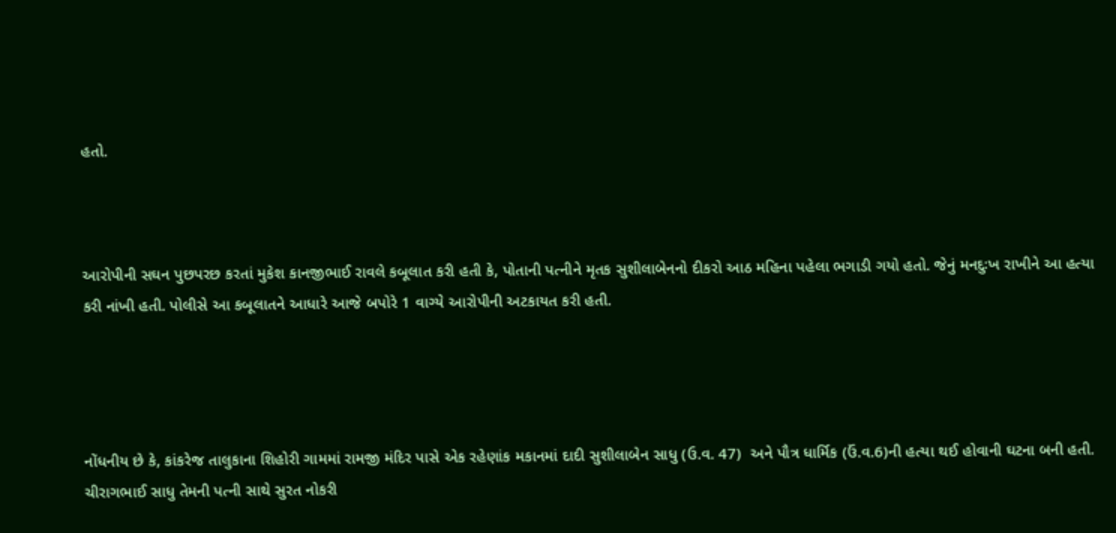હતો.



આરોપીની સઘન પુછપરછ કરતાં મુકેશ કાનજીભાઈ રાવલે કબૂલાત કરી હતી કે, પોતાની પત્નીને મૃતક સુશીલાબેનનો દીકરો આઠ મહિના પહેલા ભગાડી ગયો હતો. જેનું મનદુઃખ રાખીને આ હત્યા કરી નાંખી હતી. પોલીસે આ કબૂલાતને આધારે આજે બપોરે 1 વાગ્યે આરોપીની અટકાયત કરી હતી.




નોંધનીય છે કે, કાંકરેજ તાલુકાના શિહોરી ગામમાં રામજી મંદિર પાસે એક રહેણાંક મકાનમાં દાદી સુશીલાબેન સાધુ (ઉ.વ. 47)  અને પૌત્ર ધાર્મિક (ઉં.વ.6)ની હત્યા થઈ હોવાની ઘટના બની હતી. ચીરાગભાઈ સાધુ તેમની પત્ની સાથે સુરત નોકરી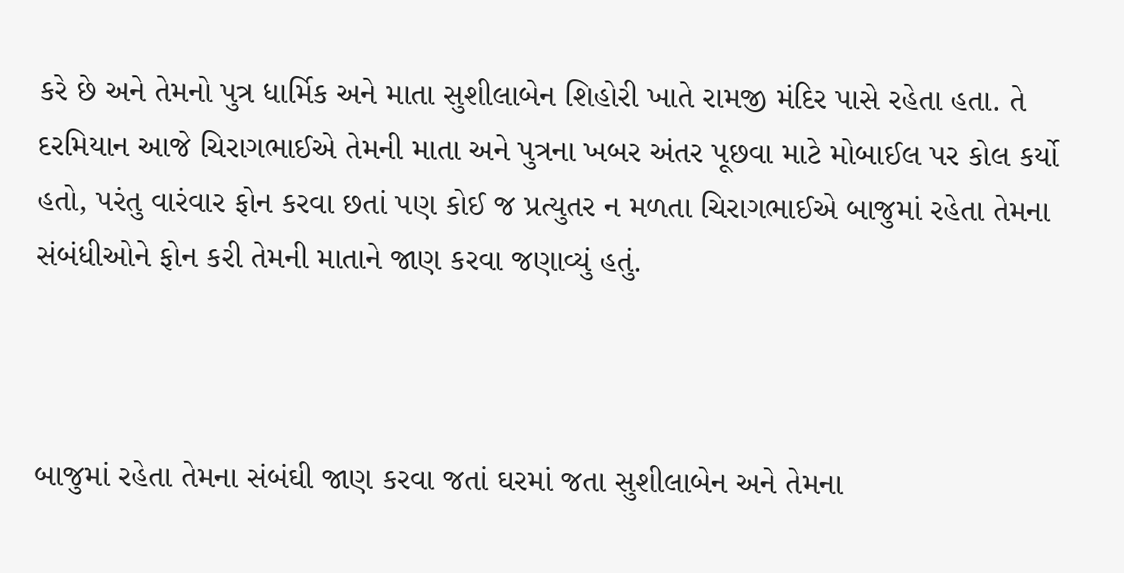કરે છે અને તેમનો પુત્ર ધાર્મિક અને માતા સુશીલાબેન શિહોરી ખાતે રામજી મંદિર પાસે રહેતા હતા. તે દરમિયાન આજે ચિરાગભાઈએ તેમની માતા અને પુત્રના ખબર અંતર પૂછવા માટે મોબાઈલ પર કોલ કર્યો હતો, પરંતુ વારંવાર ફોન કરવા છતાં પણ કોઈ જ પ્રત્યુતર ન મળતા ચિરાગભાઈએ બાજુમાં રહેતા તેમના સંબંધીઓને ફોન કરી તેમની માતાને જાણ કરવા જણાવ્યું હતું.



બાજુમાં રહેતા તેમના સંબંઘી જાણ કરવા જતાં ઘરમાં જતા સુશીલાબેન અને તેમના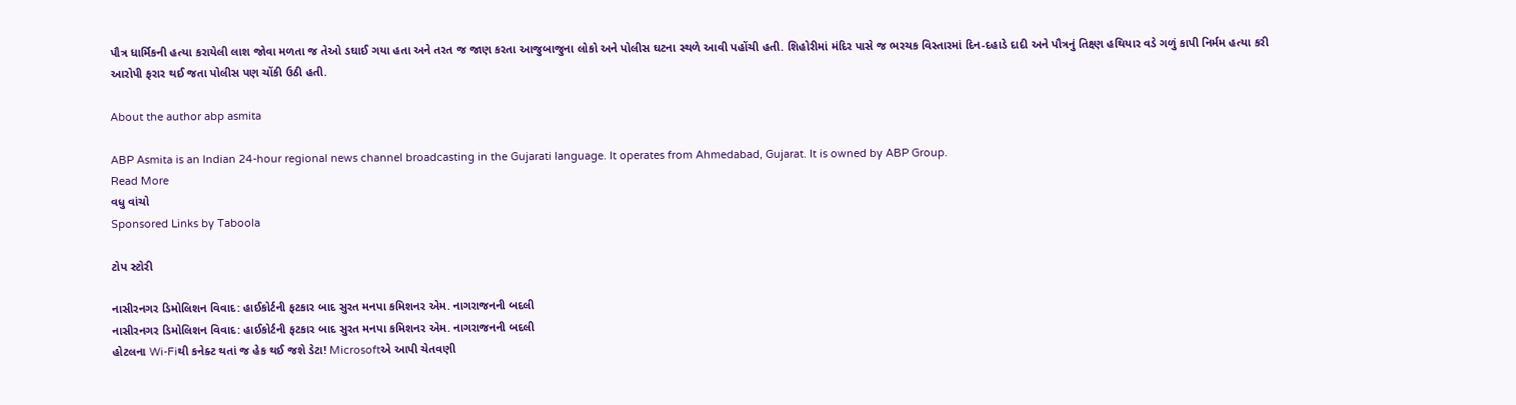પૌત્ર ધાર્મિકની હત્યા કરાયેલી લાશ જોવા મળતા જ તેઓ ડઘાઈ ગયા હતા અને તરત જ જાણ કરતા આજુબાજુના લોકો અને પોલીસ ઘટના સ્થળે આવી પહોંચી હતી. શિહોરીમાં મંદિર પાસે જ ભરચક વિસ્તારમાં દિન-દહાડે દાદી અને પૌત્રનું તિક્ષ્ણ હથિયાર વડે ગળું કાપી નિર્મમ હત્યા કરી આરોપી ફરાર થઈ જતા પોલીસ પણ ચોંકી ઉઠી હતી.

About the author abp asmita

ABP Asmita is an Indian 24-hour regional news channel broadcasting in the Gujarati language. It operates from Ahmedabad, Gujarat. It is owned by ABP Group.
Read More
વધુ વાંચો
Sponsored Links by Taboola

ટોપ સ્ટોરી

નાસીરનગર ડિમોલિશન વિવાદ: હાઈકોર્ટની ફટકાર બાદ સુરત મનપા કમિશનર એમ. નાગરાજનની બદલી
નાસીરનગર ડિમોલિશન વિવાદ: હાઈકોર્ટની ફટકાર બાદ સુરત મનપા કમિશનર એમ. નાગરાજનની બદલી
હોટલના Wi-Fiથી કનેક્ટ થતાં જ હેક થઈ જશે ડેટા! Microsoftએ આપી ચેતવણી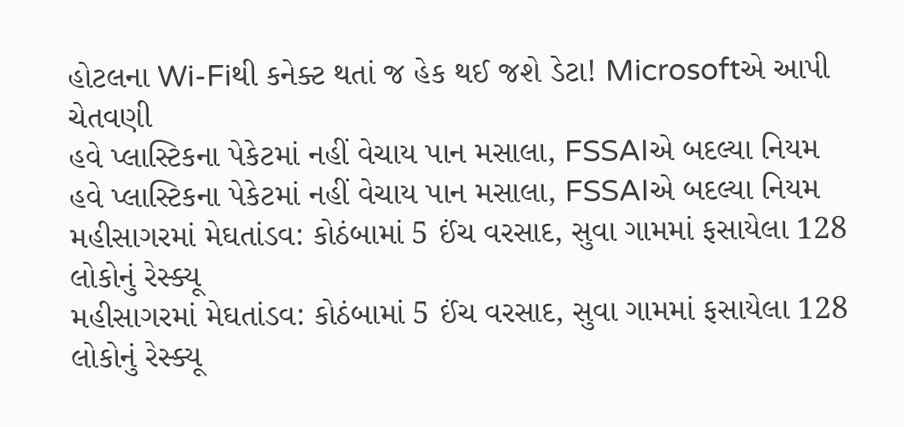હોટલના Wi-Fiથી કનેક્ટ થતાં જ હેક થઈ જશે ડેટા! Microsoftએ આપી ચેતવણી
હવે પ્લાસ્ટિકના પેકેટમાં નહીં વેચાય પાન મસાલા, FSSAIએ બદલ્યા નિયમ
હવે પ્લાસ્ટિકના પેકેટમાં નહીં વેચાય પાન મસાલા, FSSAIએ બદલ્યા નિયમ
મહીસાગરમાં મેઘતાંડવ: કોઠંબામાં 5 ઈંચ વરસાદ, સુવા ગામમાં ફસાયેલા 128 લોકોનું રેસ્ક્યૂ
મહીસાગરમાં મેઘતાંડવ: કોઠંબામાં 5 ઈંચ વરસાદ, સુવા ગામમાં ફસાયેલા 128 લોકોનું રેસ્ક્યૂ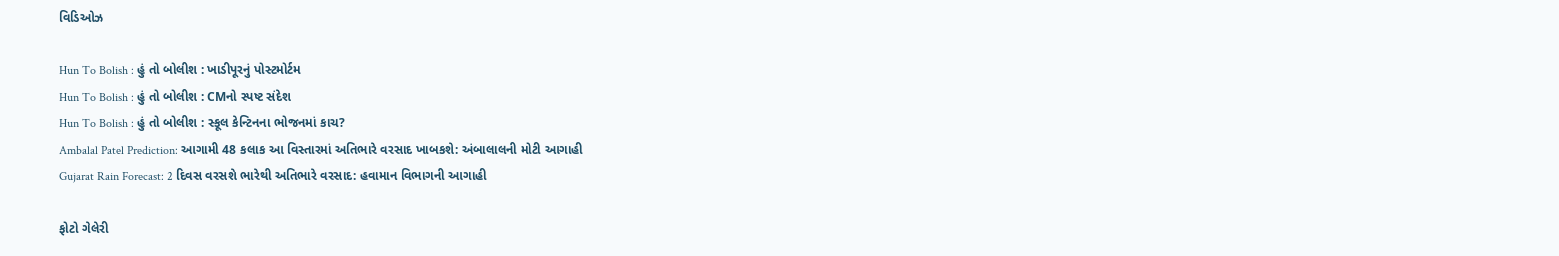વિડિઓઝ

Hun To Bolish : હું તો બોલીશ : ખાડીપૂરનું પોસ્ટમોર્ટમ
Hun To Bolish : હું તો બોલીશ : CMનો સ્પષ્ટ સંદેશ
Hun To Bolish : હું તો બોલીશ : સ્કૂલ કેન્ટિનના ભોજનમાં કાચ?
Ambalal Patel Prediction: આગામી 48 કલાક આ વિસ્તારમાં અતિભારે વરસાદ ખાબકશે: અંબાલાલની મોટી આગાહી
Gujarat Rain Forecast: 2 દિવસ વરસશે ભારેથી અતિભારે વરસાદ: હવામાન વિભાગની આગાહી

ફોટો ગેલેરી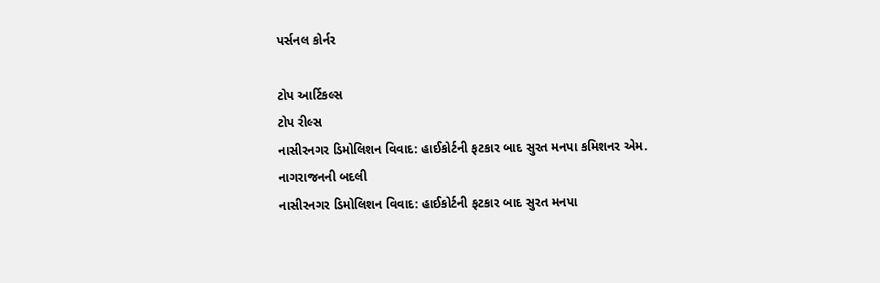પર્સનલ કોર્નર

ટોપ આર્ટિકલ્સ
ટોપ રીલ્સ
નાસીરનગર ડિમોલિશન વિવાદ: હાઈકોર્ટની ફટકાર બાદ સુરત મનપા કમિશનર એમ. નાગરાજનની બદલી
નાસીરનગર ડિમોલિશન વિવાદ: હાઈકોર્ટની ફટકાર બાદ સુરત મનપા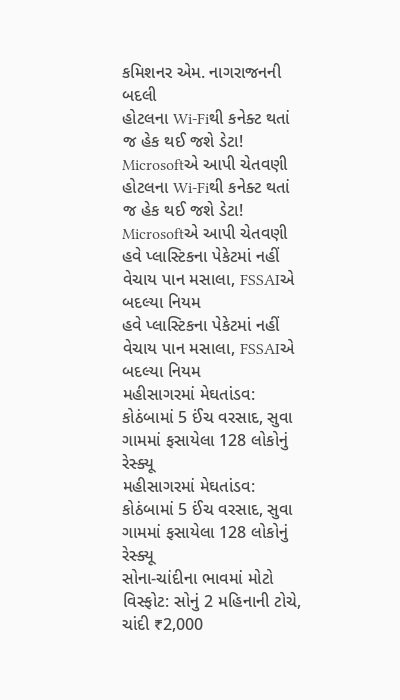કમિશનર એમ. નાગરાજનની બદલી
હોટલના Wi-Fiથી કનેક્ટ થતાં જ હેક થઈ જશે ડેટા! Microsoftએ આપી ચેતવણી
હોટલના Wi-Fiથી કનેક્ટ થતાં જ હેક થઈ જશે ડેટા! Microsoftએ આપી ચેતવણી
હવે પ્લાસ્ટિકના પેકેટમાં નહીં વેચાય પાન મસાલા, FSSAIએ બદલ્યા નિયમ
હવે પ્લાસ્ટિકના પેકેટમાં નહીં વેચાય પાન મસાલા, FSSAIએ બદલ્યા નિયમ
મહીસાગરમાં મેઘતાંડવ: કોઠંબામાં 5 ઈંચ વરસાદ, સુવા ગામમાં ફસાયેલા 128 લોકોનું રેસ્ક્યૂ
મહીસાગરમાં મેઘતાંડવ: કોઠંબામાં 5 ઈંચ વરસાદ, સુવા ગામમાં ફસાયેલા 128 લોકોનું રેસ્ક્યૂ
સોના-ચાંદીના ભાવમાં મોટો વિસ્ફોટ: સોનું 2 મહિનાની ટોચે, ચાંદી ₹2,000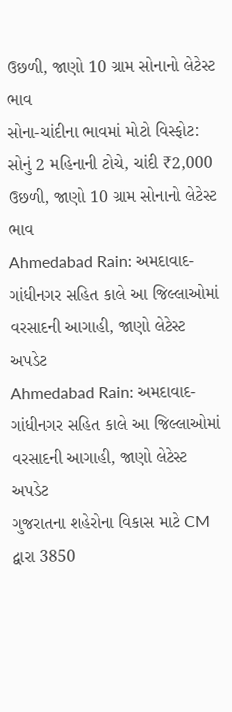ઉછળી, જાણો 10 ગ્રામ સોનાનો લેટેસ્ટ ભાવ
સોના-ચાંદીના ભાવમાં મોટો વિસ્ફોટ: સોનું 2 મહિનાની ટોચે, ચાંદી ₹2,000 ઉછળી, જાણો 10 ગ્રામ સોનાનો લેટેસ્ટ ભાવ
Ahmedabad Rain: અમદાવાદ-ગાંધીનગર સહિત કાલે આ જિલ્લાઓમાં વરસાદની આગાહી, જાણો લેટેસ્ટ અપડેટ
Ahmedabad Rain: અમદાવાદ-ગાંધીનગર સહિત કાલે આ જિલ્લાઓમાં વરસાદની આગાહી, જાણો લેટેસ્ટ અપડેટ
ગુજરાતના શહેરોના વિકાસ માટે CM દ્વારા 3850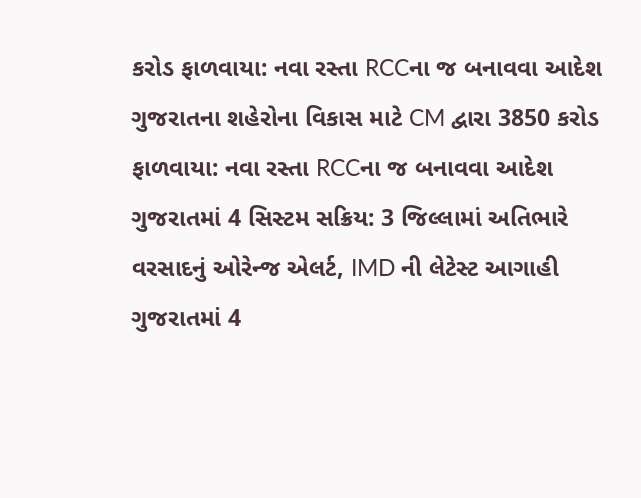કરોડ ફાળવાયા: નવા રસ્તા RCCના જ બનાવવા આદેશ
ગુજરાતના શહેરોના વિકાસ માટે CM દ્વારા 3850 કરોડ ફાળવાયા: નવા રસ્તા RCCના જ બનાવવા આદેશ
ગુજરાતમાં 4 સિસ્ટમ સક્રિય: 3 જિલ્લામાં અતિભારે વરસાદનું ઓરેન્જ એલર્ટ, IMD ની લેટેસ્ટ આગાહી
ગુજરાતમાં 4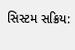સિસ્ટમ સક્રિય: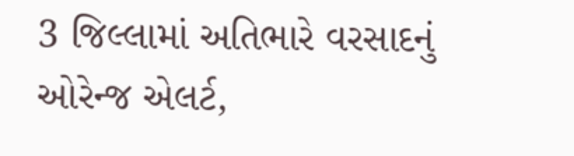3 જિલ્લામાં અતિભારે વરસાદનું ઓરેન્જ એલર્ટ,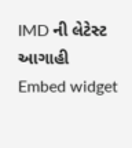IMD ની લેટેસ્ટ આગાહી
Embed widget